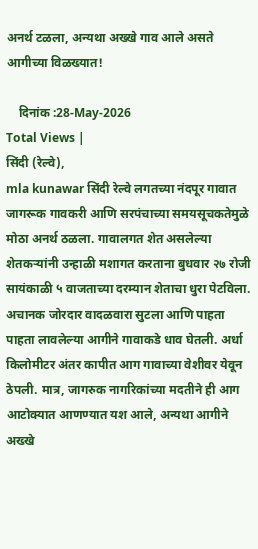अनर्थ टळला, अन्यथा अख्खे गाव आले असते आगीच्या विळख्यात!

    दिनांक :28-May-2026
Total Views |
सिंदी (रेल्वे),
mla kunawar सिंदी रेल्वे लगतच्या नंदपूर गावात जागरूक गावकरी आणि सरपंचाच्या समयसूचकतेमुळे मोठा अनर्थ ठळला. गावालगत शेत असलेल्या शेतकर्‍यांनी उन्हाळी मशागत करताना बुधवार २७ रोजी सायंकाळी ५ वाजताच्या दरम्यान शेताचा धुरा पेटविला. अचानक जोरदार वादळवारा सुटला आणि पाहता पाहता लावलेल्या आगीने गावाकडे धाव घेतली. अर्धा किलोमीटर अंतर कापीत आग गावाच्या वेशीवर येवून ठेपली. मात्र, जागरुक नागरिकांच्या मदतीने ही आग आटोक्यात आणण्यात यश आले, अन्यथा आगीने अख्खे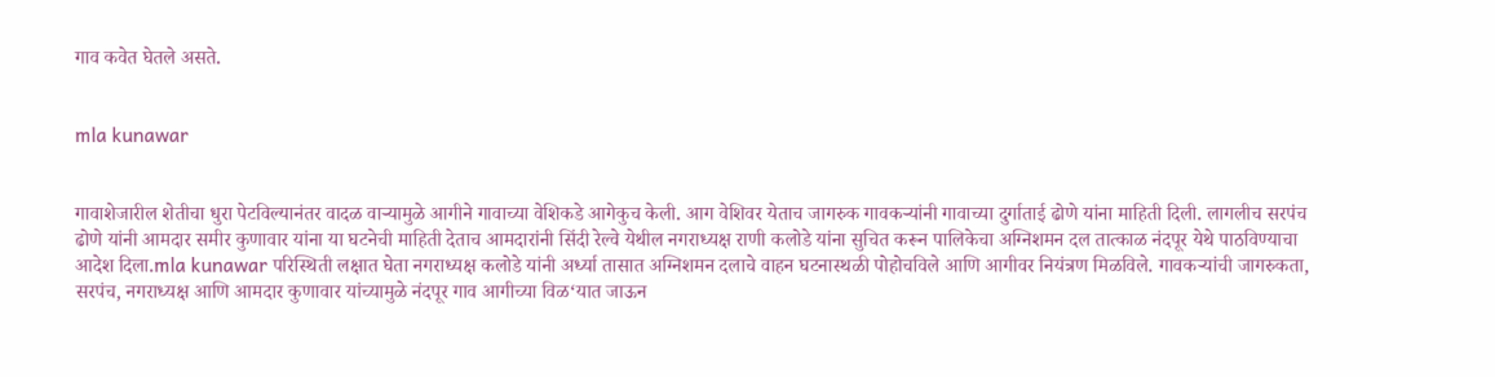गाव कवेत घेतले असते.


mla kunawar


गावाशेजारील शेतीचा धुरा पेटविल्यानंतर वादळ वार्‍यामुळे आगीने गावाच्या वेशिकडे आगेकुच केली. आग वेशिवर येताच जागरुक गावकर्‍यांनी गावाच्या दुर्गाताई ढोणे यांना माहिती दिली. लागलीच सरपंच ढोणे यांनी आमदार समीर कुणावार यांना या घटनेची माहिती देताच आमदारांनी सिंदी रेल्वे येथील नगराध्यक्ष राणी कलोडे यांना सुचित करून पालिकेचा अग्निशमन दल तात्काळ नंदपूर येथे पाठविण्याचा आदेश दिला.mla kunawar परिस्थिती लक्षात घेता नगराध्यक्ष कलोडे यांनी अर्ध्या तासात अग्निशमन दलाचे वाहन घटनास्थळी पोहोचविले आणि आगीवर नियंत्रण मिळविले. गावकर्‍यांची जागरुकता, सरपंच, नगराध्यक्ष आणि आमदार कुणावार यांच्यामुळे नंदपूर गाव आगीच्या विळ‘यात जाऊन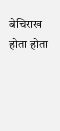बेचिराख होता होता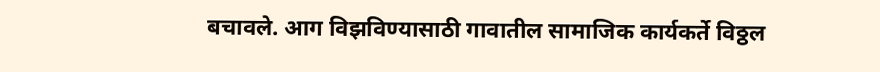बचावले. आग विझविण्यासाठी गावातील सामाजिक कार्यकर्ते विठ्ठल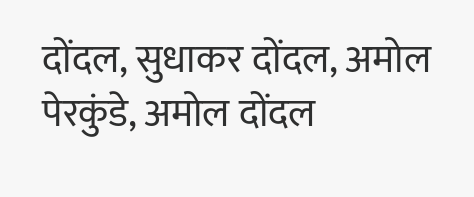दोंदल, सुधाकर दोंदल, अमोल पेरकुंडे, अमोल दोंदल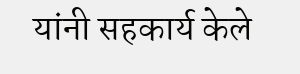यांनी सहकार्य केले